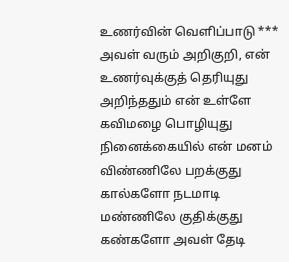உணர்வின் வெளிப்பாடு ***
அவள் வரும் அறிகுறி, என்
உணர்வுக்குத் தெரியுது
அறிந்ததும் என் உள்ளே
கவிமழை பொழியுது
நினைக்கையில் என் மனம்
விண்ணிலே பறக்குது
கால்களோ நடமாடி
மண்ணிலே குதிக்குது
கண்களோ அவள் தேடி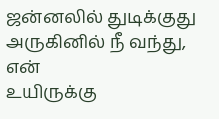ஜன்னலில் துடிக்குது
அருகினில் நீ வந்து, என்
உயிருக்கு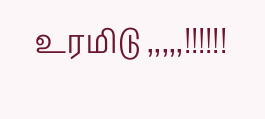உரமிடு ,,,,,!!!!!!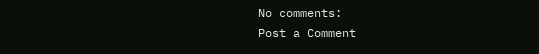No comments:
Post a Comment